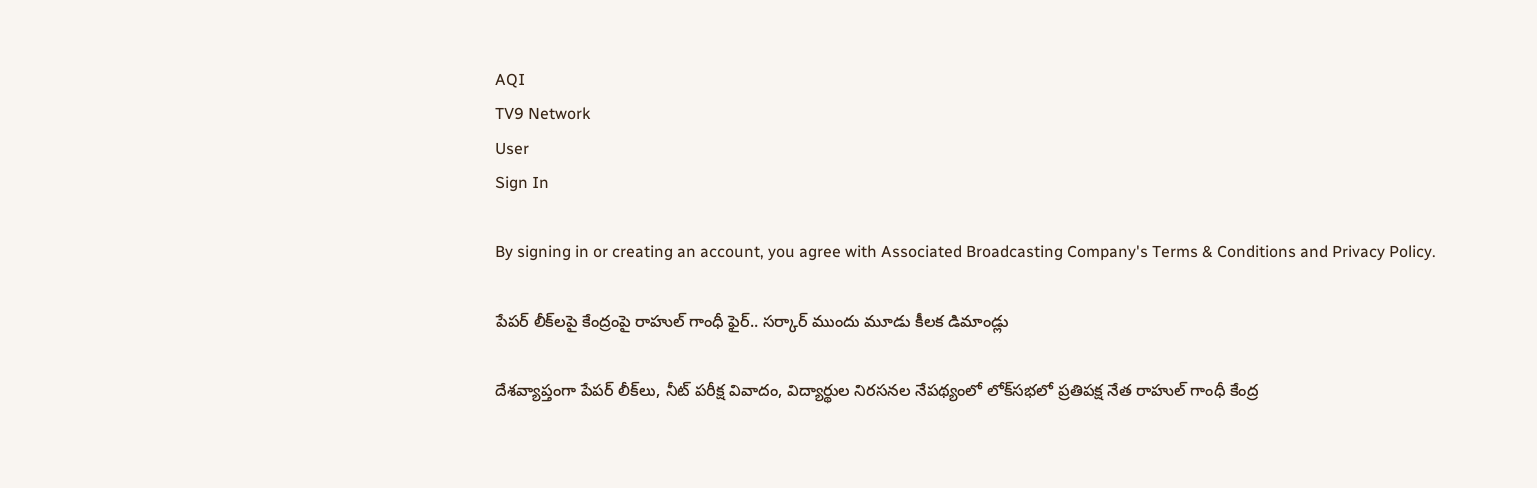AQI
TV9 Network
User
Sign In

By signing in or creating an account, you agree with Associated Broadcasting Company's Terms & Conditions and Privacy Policy.

పేపర్ లీక్‌లపై కేంద్రంపై రాహుల్ గాంధీ ఫైర్.. సర్కార్ ముందు మూడు కీలక డిమాండ్లు

దేశవ్యాప్తంగా పేపర్ లీక్‌లు, నీట్ పరీక్ష వివాదం, విద్యార్థుల నిరసనల నేపథ్యంలో లోక్‌సభలో ప్రతిపక్ష నేత రాహుల్ గాంధీ కేంద్ర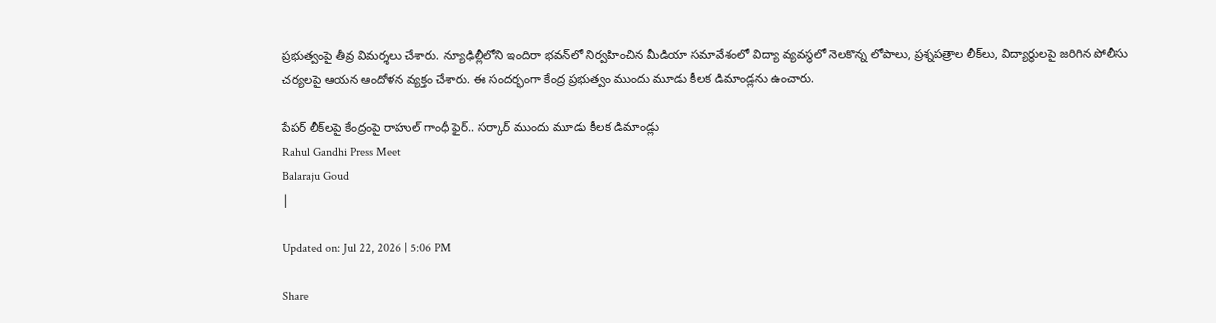ప్రభుత్వంపై తీవ్ర విమర్శలు చేశారు. న్యూఢిల్లీలోని ఇందిరా భవన్‌లో నిర్వహించిన మీడియా సమావేశంలో విద్యా వ్యవస్థలో నెలకొన్న లోపాలు, ప్రశ్నపత్రాల లీక్‌లు, విద్యార్థులపై జరిగిన పోలీసు చర్యలపై ఆయన ఆందోళన వ్యక్తం చేశారు. ఈ సందర్భంగా కేంద్ర ప్రభుత్వం ముందు మూడు కీలక డిమాండ్లను ఉంచారు.

పేపర్ లీక్‌లపై కేంద్రంపై రాహుల్ గాంధీ ఫైర్.. సర్కార్ ముందు మూడు కీలక డిమాండ్లు
Rahul Gandhi Press Meet
Balaraju Goud
|

Updated on: Jul 22, 2026 | 5:06 PM

Share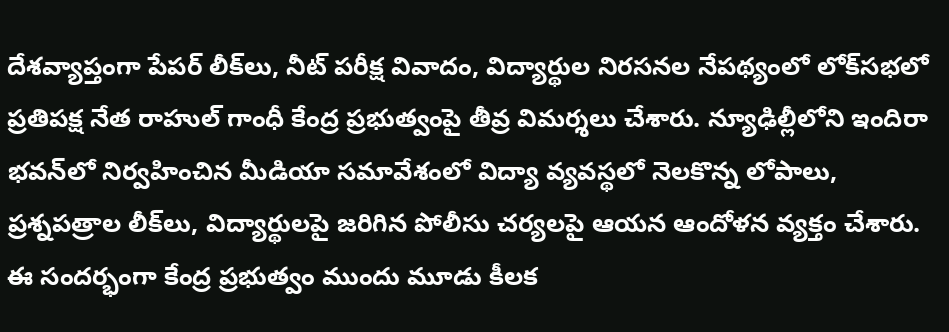దేశవ్యాప్తంగా పేపర్ లీక్‌లు, నీట్ పరీక్ష వివాదం, విద్యార్థుల నిరసనల నేపథ్యంలో లోక్‌సభలో ప్రతిపక్ష నేత రాహుల్ గాంధీ కేంద్ర ప్రభుత్వంపై తీవ్ర విమర్శలు చేశారు. న్యూఢిల్లీలోని ఇందిరా భవన్‌లో నిర్వహించిన మీడియా సమావేశంలో విద్యా వ్యవస్థలో నెలకొన్న లోపాలు, ప్రశ్నపత్రాల లీక్‌లు, విద్యార్థులపై జరిగిన పోలీసు చర్యలపై ఆయన ఆందోళన వ్యక్తం చేశారు. ఈ సందర్భంగా కేంద్ర ప్రభుత్వం ముందు మూడు కీలక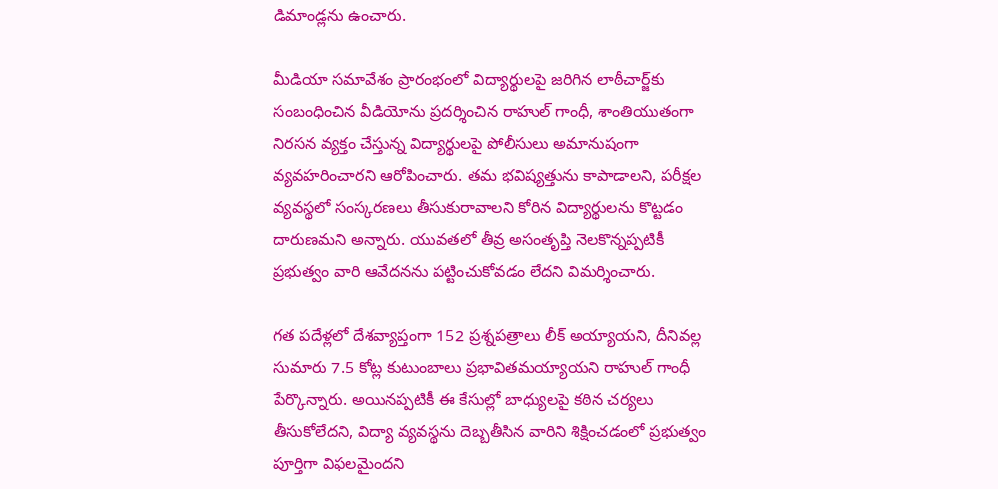డిమాండ్లను ఉంచారు.

మీడియా సమావేశం ప్రారంభంలో విద్యార్థులపై జరిగిన లాఠీచార్జ్‌కు సంబంధించిన వీడియోను ప్రదర్శించిన రాహుల్ గాంధీ, శాంతియుతంగా నిరసన వ్యక్తం చేస్తున్న విద్యార్థులపై పోలీసులు అమానుషంగా వ్యవహరించారని ఆరోపించారు. తమ భవిష్యత్తును కాపాడాలని, పరీక్షల వ్యవస్థలో సంస్కరణలు తీసుకురావాలని కోరిన విద్యార్థులను కొట్టడం దారుణమని అన్నారు. యువతలో తీవ్ర అసంతృప్తి నెలకొన్నప్పటికీ ప్రభుత్వం వారి ఆవేదనను పట్టించుకోవడం లేదని విమర్శించారు.

గత పదేళ్లలో దేశవ్యాప్తంగా 152 ప్రశ్నపత్రాలు లీక్ అయ్యాయని, దీనివల్ల సుమారు 7.5 కోట్ల కుటుంబాలు ప్రభావితమయ్యాయని రాహుల్ గాంధీ పేర్కొన్నారు. అయినప్పటికీ ఈ కేసుల్లో బాధ్యులపై కఠిన చర్యలు తీసుకోలేదని, విద్యా వ్యవస్థను దెబ్బతీసిన వారిని శిక్షించడంలో ప్రభుత్వం పూర్తిగా విఫలమైందని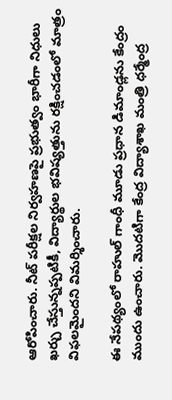ఆరోపించారు. నీట్ పరీక్షల నిర్వహణపై ప్రభుత్వం భారీగా నిధులు ఖర్చు చేస్తున్నప్పటికీ, విద్యార్థుల భవిష్యత్తును రక్షించడంలో మాత్రం విఫలమైందని విమర్శించారు.

ఈ నేపథ్యంలో రాహుల్ గాంధీ మూడు ప్రధాన డిమాండ్లను కేంద్రం ముందు ఉంచారు. మొదటిగా కేంద్ర విద్యాశాఖ మంత్రి ధర్మేంద్ర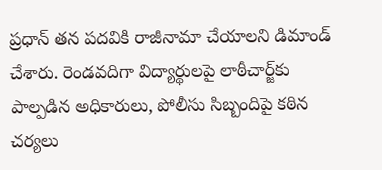ప్రధాన్ తన పదవికి రాజీనామా చేయాలని డిమాండ్ చేశారు. రెండవదిగా విద్యార్థులపై లాఠీచార్జ్‌కు పాల్పడిన అధికారులు, పోలీసు సిబ్బందిపై కఠిన చర్యలు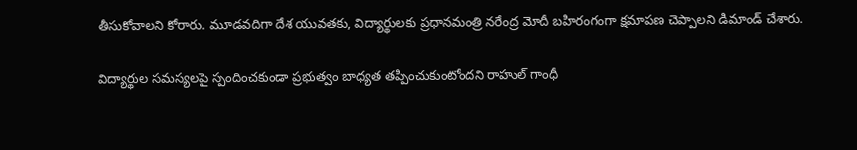తీసుకోవాలని కోరారు. మూడవదిగా దేశ యువతకు, విద్యార్థులకు ప్రధానమంత్రి నరేంద్ర మోదీ బహిరంగంగా క్షమాపణ చెప్పాలని డిమాండ్ చేశారు.

విద్యార్థుల సమస్యలపై స్పందించకుండా ప్రభుత్వం బాధ్యత తప్పించుకుంటోందని రాహుల్ గాంధీ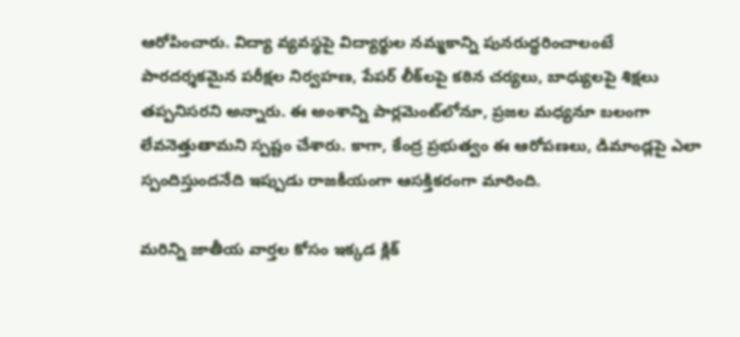ఆరోపించారు. విద్యా వ్యవస్థపై విద్యార్థుల నమ్మకాన్ని పునరుద్ధరించాలంటే పారదర్శకమైన పరీక్షల నిర్వహణ, పేపర్ లీక్‌లపై కఠిన చర్యలు, బాధ్యులపై శిక్షలు తప్పనిసరని అన్నారు. ఈ అంశాన్ని పార్లమెంట్‌లోనూ, ప్రజల మధ్యనూ బలంగా లేవనెత్తుతామని స్పష్టం చేశారు. కాగా, కేంద్ర ప్రభుత్వం ఈ ఆరోపణలు, డిమాండ్లపై ఎలా స్పందిస్తుందనేది ఇప్పుడు రాజకీయంగా ఆసక్తికరంగా మారింది.

మరిన్ని జాతీయ వార్తల కోసం ఇక్కడ క్లిక్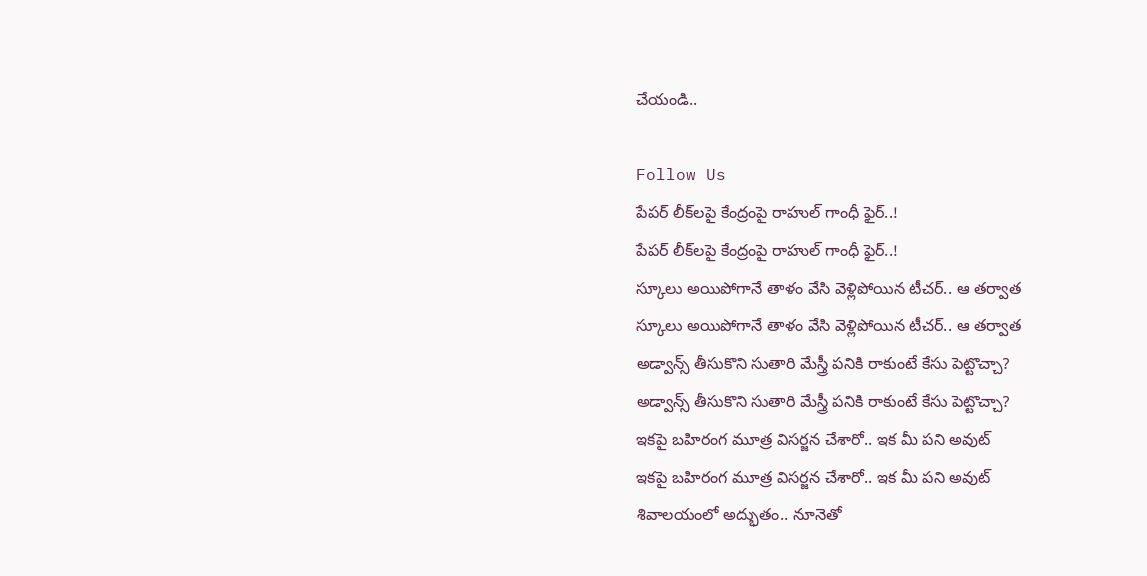చేయండి..

Follow Us
పేపర్ లీక్‌లపై కేంద్రంపై రాహుల్ గాంధీ ఫైర్..!
పేపర్ లీక్‌లపై కేంద్రంపై రాహుల్ గాంధీ ఫైర్..!
స్కూలు అయిపోగానే తాళం వేసి వెళ్లిపోయిన టీచర్‌.. ఆ తర్వాత
స్కూలు అయిపోగానే తాళం వేసి వెళ్లిపోయిన టీచర్‌.. ఆ తర్వాత
అడ్వాన్స్ తీసుకొని సుతారి మేస్త్రీ పనికి రాకుంటే కేసు పెట్టొచ్చా?
అడ్వాన్స్ తీసుకొని సుతారి మేస్త్రీ పనికి రాకుంటే కేసు పెట్టొచ్చా?
ఇకపై బహిరంగ మూత్ర విసర్జన చేశారో.. ఇక మీ పని అవుట్
ఇకపై బహిరంగ మూత్ర విసర్జన చేశారో.. ఇక మీ పని అవుట్
శివాలయంలో అద్భుతం.. నూనెతో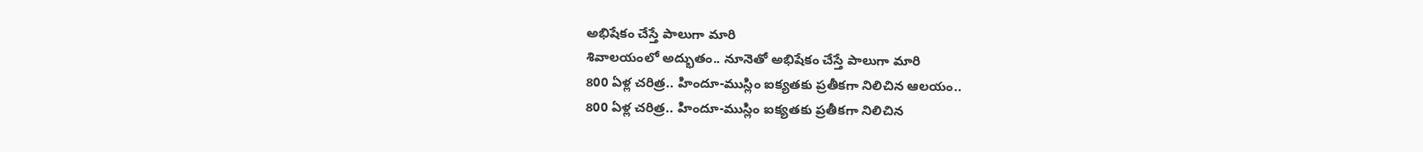అభిషేకం చేస్తే పాలుగా మారి
శివాలయంలో అద్భుతం.. నూనెతో అభిషేకం చేస్తే పాలుగా మారి
800 ఏళ్ల చరిత్ర.. హిందూ-ముస్లిం ఐక్యతకు ప్రతీకగా నిలిచిన ఆలయం..
800 ఏళ్ల చరిత్ర.. హిందూ-ముస్లిం ఐక్యతకు ప్రతీకగా నిలిచిన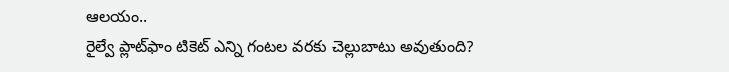ఆలయం..
రైల్వే ప్లాట్‌ఫాం టికెట్ ఎన్ని గంటల వరకు చెల్లుబాటు అవుతుంది?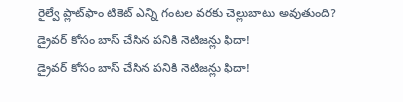రైల్వే ప్లాట్‌ఫాం టికెట్ ఎన్ని గంటల వరకు చెల్లుబాటు అవుతుంది?
డ్రైవర్ కోసం బాస్ చేసిన పనికి నెటిజన్లు ఫిదా!
డ్రైవర్ కోసం బాస్ చేసిన పనికి నెటిజన్లు ఫిదా!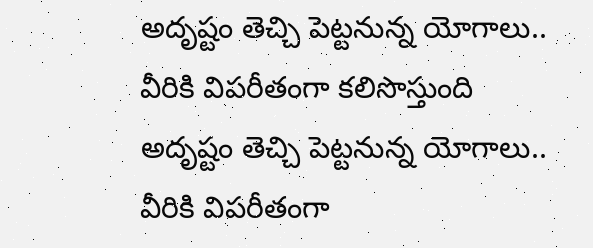అదృష్టం తెచ్చి పెట్టనున్న యోగాలు.. వీరికి విపరీతంగా కలిసొస్తుంది
అదృష్టం తెచ్చి పెట్టనున్న యోగాలు.. వీరికి విపరీతంగా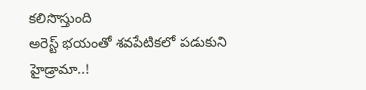కలిసొస్తుంది
అరెస్ట్‌ భయంతో శవపేటికలో పడుకుని హైడ్రామా..!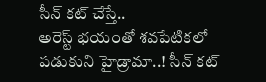సీన్‌ కట్‌ చేస్తే..
అరెస్ట్‌ భయంతో శవపేటికలో పడుకుని హైడ్రామా..! సీన్‌ కట్‌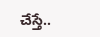చేస్తే..